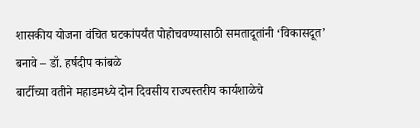शासकीय योजना वंचित घटकांपर्यंत पोहोचवण्यासाठी समतादूतांनी ‘विकासदूत’ बनावे – डॉ. हर्षदीप कांबळे
बार्टीच्या वतीने महाडमध्ये दोन दिवसीय राज्यस्तरीय कार्यशाळेचे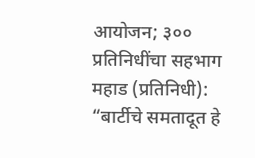आयोजन; ३०० प्रतिनिधींचा सहभाग महाड (प्रतिनिधी): “बार्टीचे समतादूत हे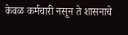केवळ कर्मचारी नसून ते शासनाचे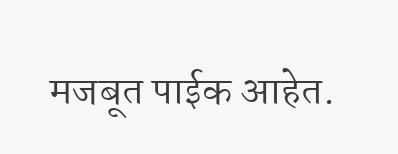मजबूत पाईक आहेत.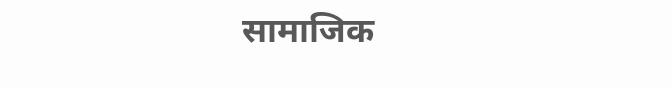सामाजिक